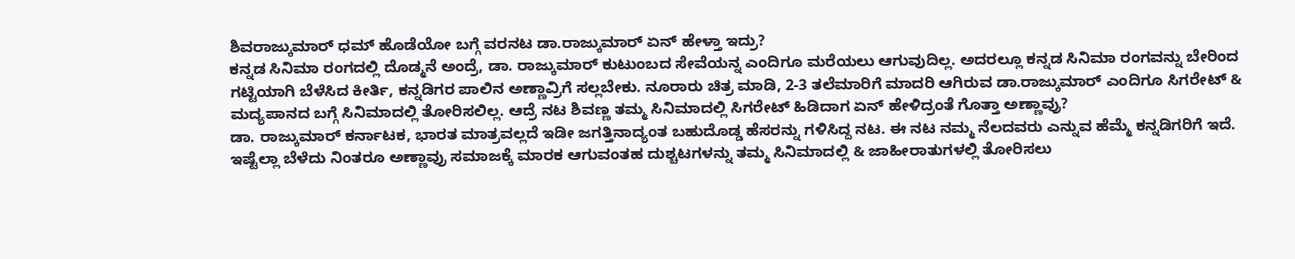ಶಿವರಾಜ್ಕುಮಾರ್ ಧಮ್ ಹೊಡೆಯೋ ಬಗ್ಗೆ ವರನಟ ಡಾ.ರಾಜ್ಕುಮಾರ್ ಏನ್ ಹೇಳ್ತಾ ಇದ್ರು?
ಕನ್ನಡ ಸಿನಿಮಾ ರಂಗದಲ್ಲಿ ದೊಡ್ಮನೆ ಅಂದ್ರೆ, ಡಾ. ರಾಜ್ಕುಮಾರ್ ಕುಟುಂಬದ ಸೇವೆಯನ್ನ ಎಂದಿಗೂ ಮರೆಯಲು ಆಗುವುದಿಲ್ಲ. ಅದರಲ್ಲೂ ಕನ್ನಡ ಸಿನಿಮಾ ರಂಗವನ್ನು ಬೇರಿಂದ ಗಟ್ಟಿಯಾಗಿ ಬೆಳೆಸಿದ ಕೀರ್ತಿ, ಕನ್ನಡಿಗರ ಪಾಲಿನ ಅಣ್ಣಾವ್ರಿಗೆ ಸಲ್ಲಬೇಕು. ನೂರಾರು ಚಿತ್ರ ಮಾಡಿ, 2-3 ತಲೆಮಾರಿಗೆ ಮಾದರಿ ಆಗಿರುವ ಡಾ.ರಾಜ್ಕುಮಾರ್ ಎಂದಿಗೂ ಸಿಗರೇಟ್ & ಮದ್ಯಪಾನದ ಬಗ್ಗೆ ಸಿನಿಮಾದಲ್ಲಿ ತೋರಿಸಲಿಲ್ಲ. ಆದ್ರೆ ನಟ ಶಿವಣ್ಣ ತಮ್ಮ ಸಿನಿಮಾದಲ್ಲಿ ಸಿಗರೇಟ್ ಹಿಡಿದಾಗ ಏನ್ ಹೇಳಿದ್ರಂತೆ ಗೊತ್ತಾ ಅಣ್ಣಾವ್ರು?
ಡಾ. ರಾಜ್ಕುಮಾರ್ ಕರ್ನಾಟಕ, ಭಾರತ ಮಾತ್ರವಲ್ಲದೆ ಇಡೀ ಜಗತ್ತಿನಾದ್ಯಂತ ಬಹುದೊಡ್ಡ ಹೆಸರನ್ನು ಗಳಿಸಿದ್ದ ನಟ. ಈ ನಟ ನಮ್ಮ ನೆಲದವರು ಎನ್ನುವ ಹೆಮ್ಮೆ ಕನ್ನಡಿಗರಿಗೆ ಇದೆ. ಇಷ್ಟೆಲ್ಲಾ ಬೆಳೆದು ನಿಂತರೂ ಅಣ್ಣಾವ್ರು ಸಮಾಜಕ್ಕೆ ಮಾರಕ ಆಗುವಂತಹ ದುಶ್ಚಟಗಳನ್ನು ತಮ್ಮ ಸಿನಿಮಾದಲ್ಲಿ & ಜಾಹೀರಾತುಗಳಲ್ಲಿ ತೋರಿಸಲು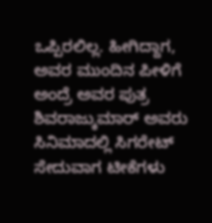ಒಪ್ಪಿರಲಿಲ್ಲ. ಹೀಗಿದ್ದಾಗ, ಅವರ ಮುಂದಿನ ಪೀಳಿಗೆ ಅಂದ್ರೆ ಅವರ ಪುತ್ರ ಶಿವರಾಜ್ಕುಮಾರ್ ಅವರು ಸಿನಿಮಾದಲ್ಲಿ ಸಿಗರೇಟ್ ಸೇದುವಾಗ ಟೀಕೆಗಳು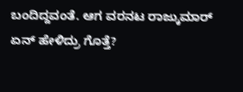ಬಂದಿದ್ದವಂತೆ. ಆಗ ವರನಟ ರಾಜ್ಕುಮಾರ್ ಏನ್ ಹೇಳಿದ್ರು ಗೊತ್ತೆ?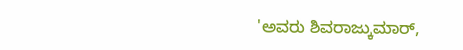'ಅವರು ಶಿವರಾಜ್ಕುಮಾರ್,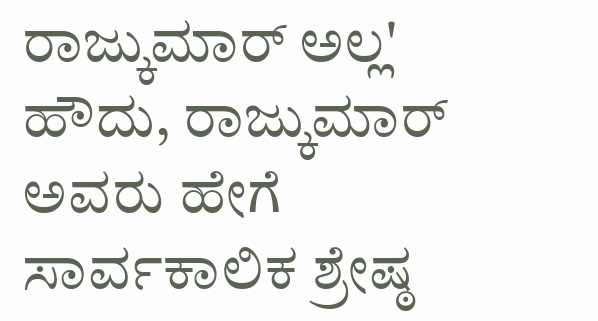ರಾಜ್ಕುಮಾರ್ ಅಲ್ಲ'
ಹೌದು, ರಾಜ್ಕುಮಾರ್ ಅವರು ಹೇಗೆ ಸಾರ್ವಕಾಲಿಕ ಶ್ರೇಷ್ಠ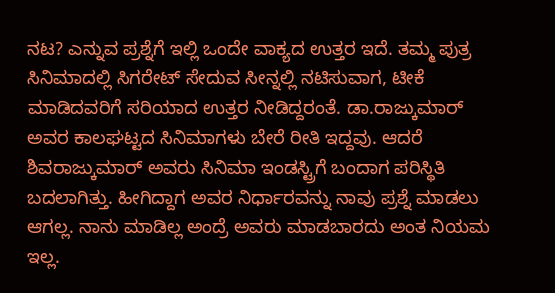ನಟ? ಎನ್ನುವ ಪ್ರಶ್ನೆಗೆ ಇಲ್ಲಿ ಒಂದೇ ವಾಕ್ಯದ ಉತ್ತರ ಇದೆ. ತಮ್ಮ ಪುತ್ರ ಸಿನಿಮಾದಲ್ಲಿ ಸಿಗರೇಟ್ ಸೇದುವ ಸೀನ್ನಲ್ಲಿ ನಟಿಸುವಾಗ, ಟೀಕೆ ಮಾಡಿದವರಿಗೆ ಸರಿಯಾದ ಉತ್ತರ ನೀಡಿದ್ದರಂತೆ. ಡಾ.ರಾಜ್ಕುಮಾರ್ ಅವರ ಕಾಲಘಟ್ಟದ ಸಿನಿಮಾಗಳು ಬೇರೆ ರೀತಿ ಇದ್ದವು. ಆದರೆ ಶಿವರಾಜ್ಕುಮಾರ್ ಅವರು ಸಿನಿಮಾ ಇಂಡಸ್ಟ್ರಿಗೆ ಬಂದಾಗ ಪರಿಸ್ಥಿತಿ ಬದಲಾಗಿತ್ತು. ಹೀಗಿದ್ದಾಗ ಅವರ ನಿರ್ಧಾರವನ್ನು ನಾವು ಪ್ರಶ್ನೆ ಮಾಡಲು ಆಗಲ್ಲ. ನಾನು ಮಾಡಿಲ್ಲ ಅಂದ್ರೆ ಅವರು ಮಾಡಬಾರದು ಅಂತ ನಿಯಮ ಇಲ್ಲ.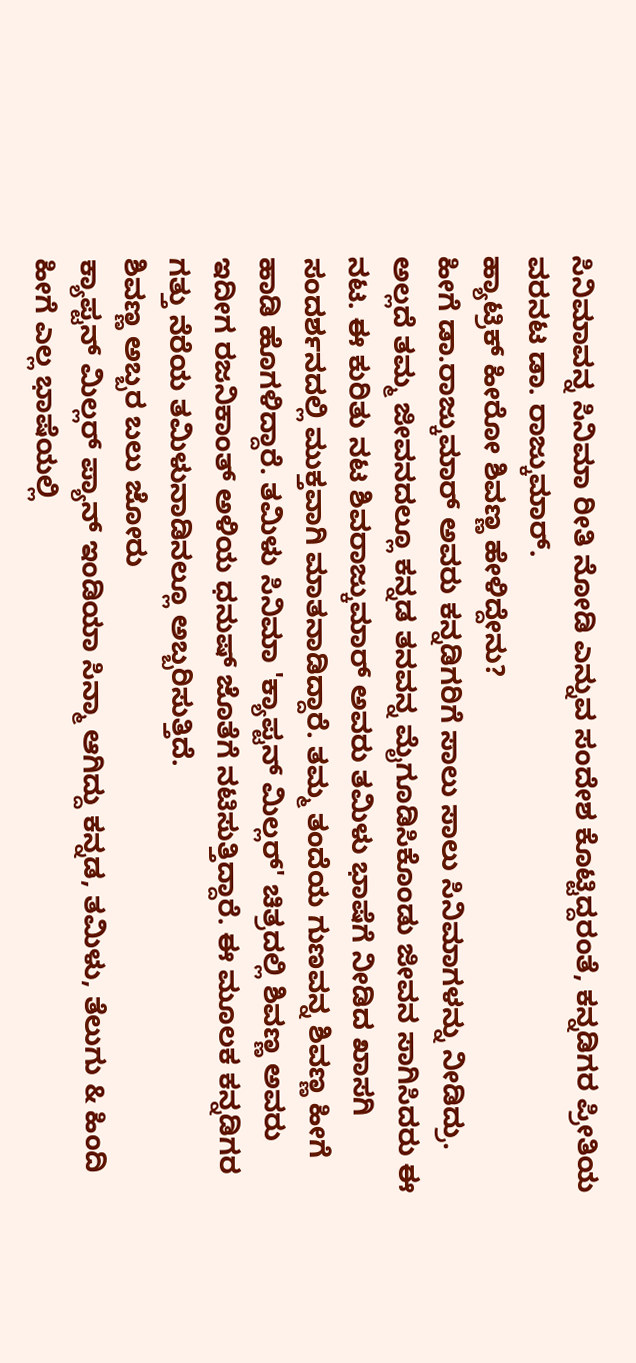ಸಿನಿಮಾವನ್ನ ಸಿನಿಮಾ ರೀತಿ ನೋಡಿ ಎನ್ನುವ ಸಂದೇಶ ಕೊಟ್ಟಿದ್ದರಂತೆ, ಕನ್ನಡಿಗರ ಪ್ರೀತಿಯ ವರನಟ ಡಾ. ರಾಜ್ಕುಮಾರ್.
ಹ್ಯಾಟ್ರಿಕ್ ಹೀರೋ ಶಿವಣ್ಣ ಹೇಳಿದ್ದೇನು?
ಹೀಗೆ ಡಾ.ರಾಜ್ಕುಮಾರ್ ಅವರು ಕನ್ನಡಿಗರಿಗೆ ಸಾಲು ಸಾಲು ಸಿನಿಮಾಗಳನ್ನು ನೀಡಿದ್ರು. ಅಲ್ಲದೆ ತಮ್ಮ ಜೀವನದಲ್ಲೂ ಕನ್ನಡ ತನವನ್ನ ಮೈಗೂಡಿಸಿಕೊಂಡು ಜೀವನ ಸಾಗಿಸಿದರು ಈ ನಟ. ಈ ಕುರಿತು ನಟ ಶಿವರಾಜ್ಕುಮಾರ್ ಅವರು ತಮಿಳು ಭಾಷೆಗೆ ನೀಡಿದ ಖಾಸಗಿ ಸಂದರ್ಶನದಲ್ಲಿ ಮುಕ್ತವಾಗಿ ಮಾತನಾಡಿದ್ದಾರೆ. ತಮ್ಮ ತಂದೆಯ ಗುಣವನ್ನ ಶಿವಣ್ಣ ಹೀಗೆ ಹಾಡಿ ಹೊಗಳಿದ್ದಾರೆ. ತಮಿಳು ಸಿನಿಮಾ 'ಕ್ಯಾಪ್ಟನ್ ಮಿಲ್ಲರ್' ಚಿತ್ರದಲ್ಲಿ ಶಿವಣ್ಣ ಅವರು ಇದೀಗ ರಜನಿಕಾಂತ್ ಅಳಿಯ ಧನುಷ್ ಜೊತೆಗೆ ನಟಿಸುತ್ತಿದ್ದಾರೆ. ಈ ಮೂಲಕ ಕನ್ನಡಿಗರ ಗತ್ತು ನೆರೆಯ ತಮಿಳುನಾಡಿನಲ್ಲೂ ಅಬ್ಬರಿಸುತ್ತಿದೆ.
ಶಿವಣ್ಣ ಅಬ್ಬರ ಬಲು ಜೋರು
ಕ್ಯಾಪ್ಟನ್ ಮಿಲ್ಲರ್ ಪ್ಯಾನ್ ಇಂಡಿಯಾ ಸಿನ್ಮಾ ಆಗಿದ್ದು ಕನ್ನಡ, ತಮಿಳು, ತೆಲುಗು & ಹಿಂದಿ ಹೀಗೆ ಎಲ್ಲ ಭಾಷೆಯಲ್ಲಿ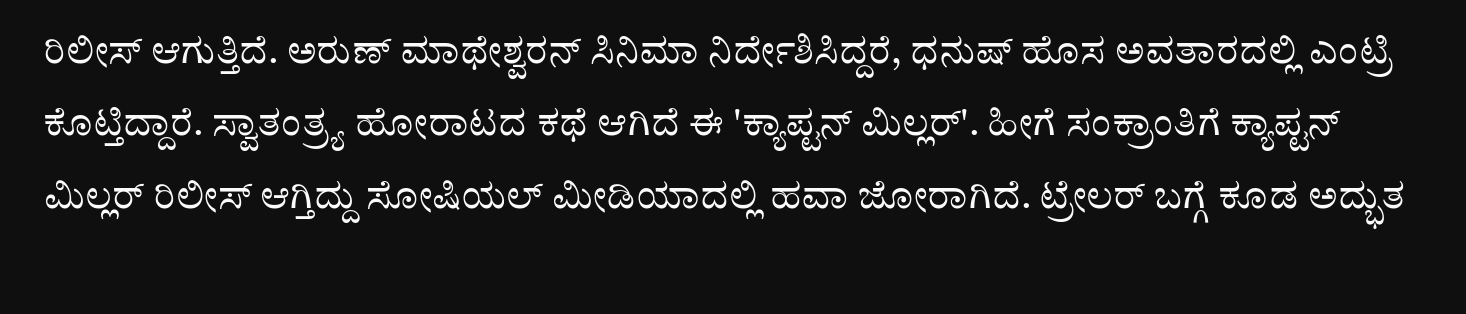ರಿಲೀಸ್ ಆಗುತ್ತಿದೆ. ಅರುಣ್ ಮಾಥೇಶ್ವರನ್ ಸಿನಿಮಾ ನಿರ್ದೇಶಿಸಿದ್ದರೆ, ಧನುಷ್ ಹೊಸ ಅವತಾರದಲ್ಲಿ ಎಂಟ್ರಿ ಕೊಟ್ತಿದ್ದಾರೆ. ಸ್ವಾತಂತ್ರ್ಯ ಹೋರಾಟದ ಕಥೆ ಆಗಿದೆ ಈ 'ಕ್ಯಾಪ್ಟನ್ ಮಿಲ್ಲರ್'. ಹೀಗೆ ಸಂಕ್ರಾಂತಿಗೆ ಕ್ಯಾಪ್ಟನ್ ಮಿಲ್ಲರ್ ರಿಲೀಸ್ ಆಗ್ತಿದ್ದು ಸೋಷಿಯಲ್ ಮೀಡಿಯಾದಲ್ಲಿ ಹವಾ ಜೋರಾಗಿದೆ. ಟ್ರೇಲರ್ ಬಗ್ಗೆ ಕೂಡ ಅದ್ಭುತ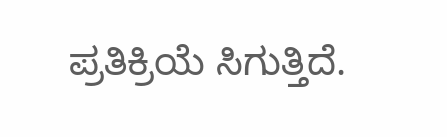ಪ್ರತಿಕ್ರಿಯೆ ಸಿಗುತ್ತಿದೆ.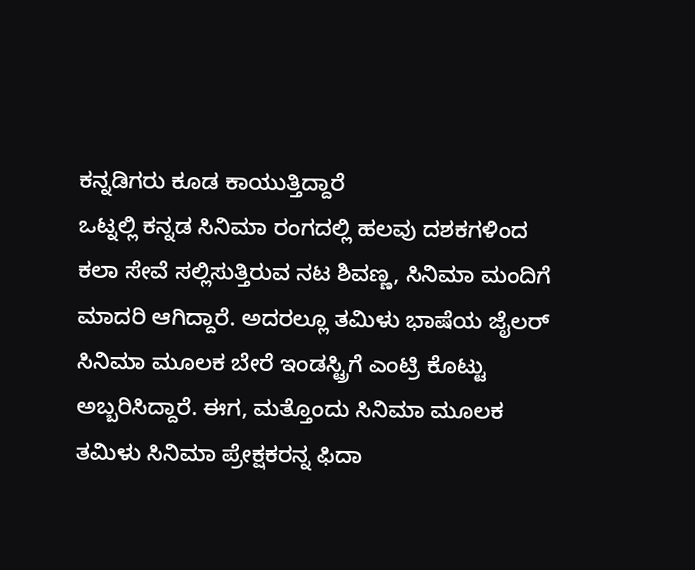ಕನ್ನಡಿಗರು ಕೂಡ ಕಾಯುತ್ತಿದ್ದಾರೆ
ಒಟ್ನಲ್ಲಿ ಕನ್ನಡ ಸಿನಿಮಾ ರಂಗದಲ್ಲಿ ಹಲವು ದಶಕಗಳಿಂದ ಕಲಾ ಸೇವೆ ಸಲ್ಲಿಸುತ್ತಿರುವ ನಟ ಶಿವಣ್ಣ, ಸಿನಿಮಾ ಮಂದಿಗೆ ಮಾದರಿ ಆಗಿದ್ದಾರೆ. ಅದರಲ್ಲೂ ತಮಿಳು ಭಾಷೆಯ ಜೈಲರ್ ಸಿನಿಮಾ ಮೂಲಕ ಬೇರೆ ಇಂಡಸ್ಟ್ರಿಗೆ ಎಂಟ್ರಿ ಕೊಟ್ಟು ಅಬ್ಬರಿಸಿದ್ದಾರೆ. ಈಗ, ಮತ್ತೊಂದು ಸಿನಿಮಾ ಮೂಲಕ ತಮಿಳು ಸಿನಿಮಾ ಪ್ರೇಕ್ಷಕರನ್ನ ಫಿದಾ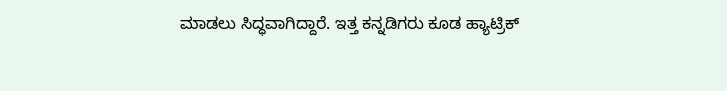ಮಾಡಲು ಸಿದ್ಧವಾಗಿದ್ದಾರೆ. ಇತ್ತ ಕನ್ನಡಿಗರು ಕೂಡ ಹ್ಯಾಟ್ರಿಕ್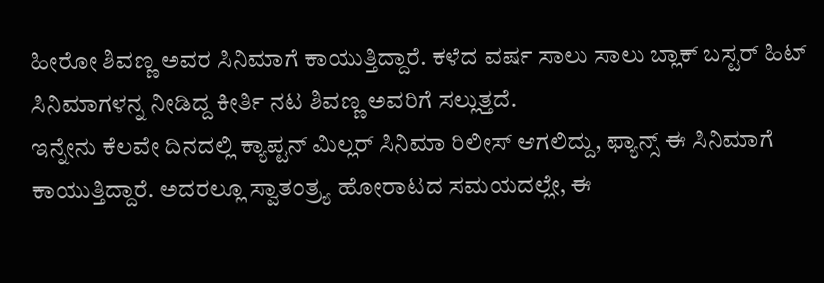ಹೀರೋ ಶಿವಣ್ಣ ಅವರ ಸಿನಿಮಾಗೆ ಕಾಯುತ್ತಿದ್ದಾರೆ. ಕಳೆದ ವರ್ಷ ಸಾಲು ಸಾಲು ಬ್ಲಾಕ್ ಬಸ್ಟರ್ ಹಿಟ್ ಸಿನಿಮಾಗಳನ್ನ ನೀಡಿದ್ದ ಕೀರ್ತಿ ನಟ ಶಿವಣ್ಣ ಅವರಿಗೆ ಸಲ್ಲುತ್ತದೆ.
ಇನ್ನೇನು ಕೆಲವೇ ದಿನದಲ್ಲಿ ಕ್ಯಾಪ್ಟನ್ ಮಿಲ್ಲರ್ ಸಿನಿಮಾ ರಿಲೀಸ್ ಆಗಲಿದ್ದು, ಫ್ಯಾನ್ಸ್ ಈ ಸಿನಿಮಾಗೆ ಕಾಯುತ್ತಿದ್ದಾರೆ. ಅದರಲ್ಲೂ ಸ್ವಾತಂತ್ರ್ಯ ಹೋರಾಟದ ಸಮಯದಲ್ಲೇ, ಈ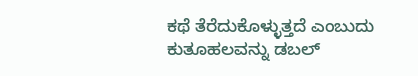ಕಥೆ ತೆರೆದುಕೊಳ್ಳುತ್ತದೆ ಎಂಬುದು ಕುತೂಹಲವನ್ನು ಡಬಲ್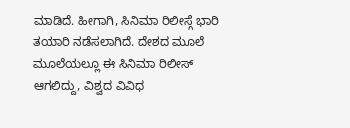ಮಾಡಿದೆ. ಹೀಗಾಗಿ, ಸಿನಿಮಾ ರಿಲೀಸ್ಗೆ ಭಾರಿ ತಯಾರಿ ನಡೆಸಲಾಗಿದೆ. ದೇಶದ ಮೂಲೆ ಮೂಲೆಯಲ್ಲೂ ಈ ಸಿನಿಮಾ ರಿಲೀಸ್ ಆಗಲಿದ್ದು, ವಿಶ್ವದ ವಿವಿಧ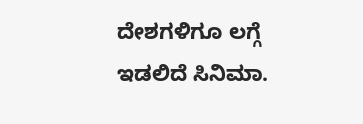ದೇಶಗಳಿಗೂ ಲಗ್ಗೆ ಇಡಲಿದೆ ಸಿನಿಮಾ.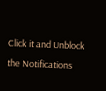Click it and Unblock the Notifications